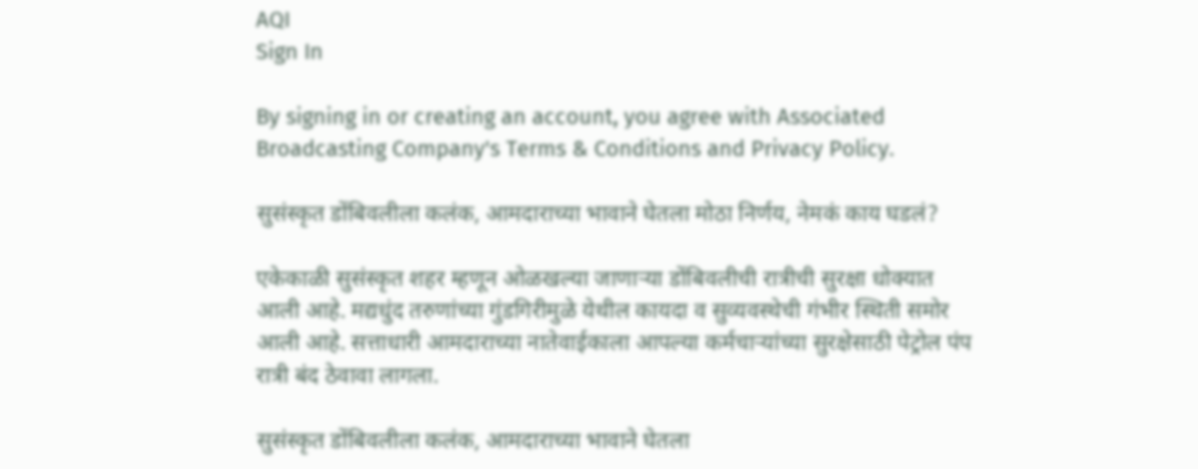AQI
Sign In

By signing in or creating an account, you agree with Associated Broadcasting Company's Terms & Conditions and Privacy Policy.

सुसंस्कृत डोंबिवलीला कलंक, आमदाराच्या भावाने घेतला मोठा निर्णय, नेमकं काय घडलं?

एकेकाळी सुसंस्कृत शहर म्हणून ओळखल्या जाणाऱ्या डोंबिवलीची रात्रीची सुरक्षा धोक्यात आली आहे. मद्यधुंद तरुणांच्या गुंडगिरीमुळे येथील कायदा व सुव्यवस्थेची गंभीर स्थिती समोर आली आहे. सत्ताधारी आमदाराच्या नातेवाईकाला आपल्या कर्मचाऱ्यांच्या सुरक्षेसाठी पेट्रोल पंप रात्री बंद ठेवावा लागला.

सुसंस्कृत डोंबिवलीला कलंक, आमदाराच्या भावाने घेतला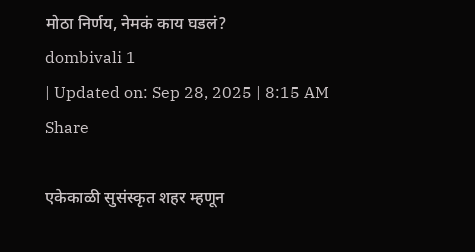मोठा निर्णय, नेमकं काय घडलं?
dombivali 1
| Updated on: Sep 28, 2025 | 8:15 AM
Share

एकेकाळी सुसंस्कृत शहर म्हणून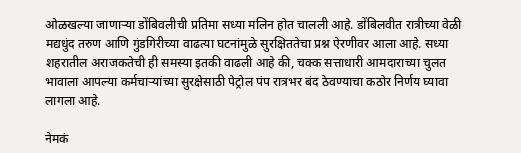ओळखल्या जाणाऱ्या डोंबिवलीची प्रतिमा सध्या मलिन होत चालली आहे. डोंबिलवीत रात्रीच्या वेळी मद्यधुंद तरुण आणि गुंडगिरीच्या वाढत्या घटनांमुळे सुरक्षिततेचा प्रश्न ऐरणीवर आला आहे. सध्या शहरातील अराजकतेची ही समस्या इतकी वाढली आहे की, चक्क सत्ताधारी आमदाराच्या चुलत भावाला आपल्या कर्मचाऱ्यांच्या सुरक्षेसाठी पेट्रोल पंप रात्रभर बंद ठेवण्याचा कठोर निर्णय घ्यावा लागला आहे.

नेमकं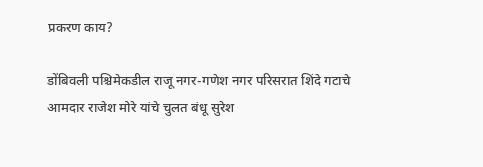प्रकरण काय?

डोंबिवली पश्चिमेकडील राजू नगर-गणेश नगर परिसरात शिंदे गटाचे आमदार राजेश मोरे यांचे चुलत बंधू सुरेश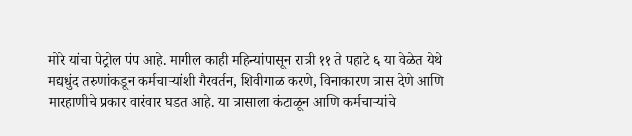मोरे यांचा पेट्रोल पंप आहे. मागील काही महिन्यांपासून रात्री ११ ते पहाटे ६ या वेळेत येथे मद्यधुंद तरुणांकडून कर्मचाऱ्यांशी गैरवर्तन, शिवीगाळ करणे, विनाकारण त्रास देणे आणि मारहाणीचे प्रकार वारंवार घडत आहे. या त्रासाला कंटाळून आणि कर्मचाऱ्यांचे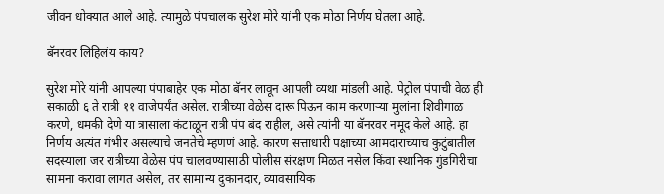जीवन धोक्यात आले आहे. त्यामुळे पंपचालक सुरेश मोरे यांनी एक मोठा निर्णय घेतला आहे.

बॅनरवर लिहिलंय काय?

सुरेश मोरे यांनी आपल्या पंपाबाहेर एक मोठा बॅनर लावून आपली व्यथा मांडली आहे. पेट्रोल पंपाची वेळ ही सकाळी ६ ते रात्री ११ वाजेपर्यंत असेल. रात्रीच्या वेळेस दारू पिऊन काम करणाऱ्या मुलांना शिवीगाळ करणे, धमकी देणे या त्रासाला कंटाळून रात्री पंप बंद राहील, असे त्यांनी या बॅनरवर नमूद केले आहे. हा निर्णय अत्यंत गंभीर असल्याचे जनतेचे म्हणणं आहे. कारण सत्ताधारी पक्षाच्या आमदाराच्याच कुटुंबातील सदस्याला जर रात्रीच्या वेळेस पंप चालवण्यासाठी पोलीस संरक्षण मिळत नसेल किंवा स्थानिक गुंडगिरीचा सामना करावा लागत असेल, तर सामान्य दुकानदार, व्यावसायिक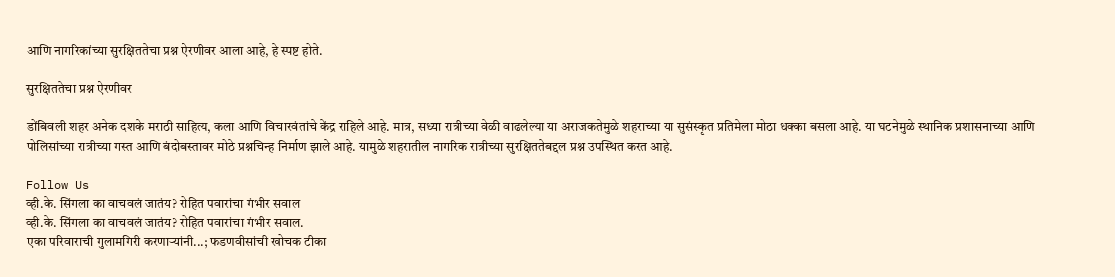आणि नागरिकांच्या सुरक्षिततेचा प्रश्न ऐरणीवर आला आहे, हे स्पष्ट होते.

सुरक्षिततेचा प्रश्न ऐरणीवर

डोंबिवली शहर अनेक दशके मराठी साहित्य, कला आणि विचारवंतांचे केंद्र राहिले आहे. मात्र, सध्या रात्रीच्या वेळी वाढलेल्या या अराजकतेमुळे शहराच्या या सुसंस्कृत प्रतिमेला मोठा धक्का बसला आहे. या घटनेमुळे स्थानिक प्रशासनाच्या आणि पोलिसांच्या रात्रीच्या गस्त आणि बंदोबस्तावर मोठे प्रश्नचिन्ह निर्माण झाले आहे. यामुळे शहरातील नागरिक रात्रीच्या सुरक्षिततेबद्दल प्रश्न उपस्थित करत आहे.

Follow Us
व्ही.के. सिंगला का वाचवलं जातंय? रोहित पवारांचा गंभीर सवाल
व्ही.के. सिंगला का वाचवलं जातंय? रोहित पवारांचा गंभीर सवाल.
एका परिवाराची गुलामगिरी करणाऱ्यांनी...; फडणवीसांची खोचक टीका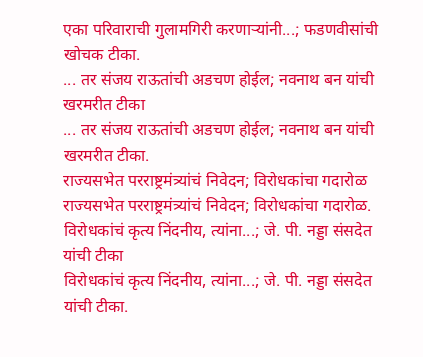एका परिवाराची गुलामगिरी करणाऱ्यांनी...; फडणवीसांची खोचक टीका.
... तर संजय राऊतांची अडचण होईल; नवनाथ बन यांची खरमरीत टीका
... तर संजय राऊतांची अडचण होईल; नवनाथ बन यांची खरमरीत टीका.
राज्यसभेत परराष्ट्रमंत्र्यांचं निवेदन; विरोधकांचा गदारोळ
राज्यसभेत परराष्ट्रमंत्र्यांचं निवेदन; विरोधकांचा गदारोळ.
विरोधकांचं कृत्य निंदनीय, त्यांना...; जे. पी. नड्डा संसदेत यांची टीका
विरोधकांचं कृत्य निंदनीय, त्यांना...; जे. पी. नड्डा संसदेत यांची टीका.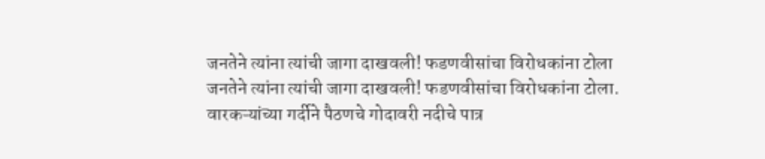जनतेने त्यांना त्यांची जागा दाखवली! फडणवीसांचा विरोधकांना टोला
जनतेने त्यांना त्यांची जागा दाखवली! फडणवीसांचा विरोधकांना टोला.
वारकऱ्यांच्या गर्दीने पैठणचे गोदावरी नदीचे पात्र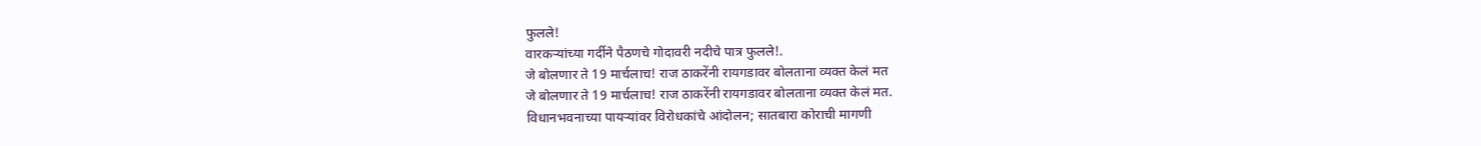फुलले!
वारकऱ्यांच्या गर्दीने पैठणचे गोदावरी नदीचे पात्र फुलले!.
जे बोलणार ते 19 मार्चलाच! राज ठाकरेंनी रायगडावर बोलताना व्यक्त केलं मत
जे बोलणार ते 19 मार्चलाच! राज ठाकरेंनी रायगडावर बोलताना व्यक्त केलं मत.
विधानभवनाच्या पायऱ्यांवर विरोधकांचे आंदोलन; सातबारा कोराची मागणी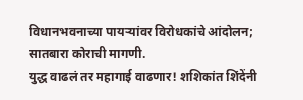विधानभवनाच्या पायऱ्यांवर विरोधकांचे आंदोलन; सातबारा कोराची मागणी.
युद्ध वाढलं तर महागाई वाढणार! शशिकांत शिंदेंनी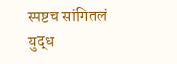स्पष्टच सांगितलं
युद्ध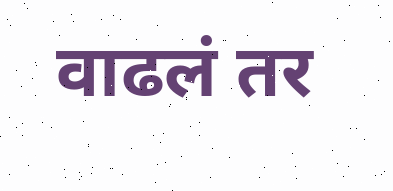वाढलं तर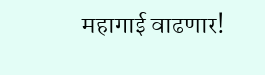महागाई वाढणार!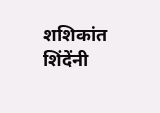शशिकांत शिंदेंनी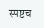स्पष्टच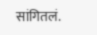सांगितलं.